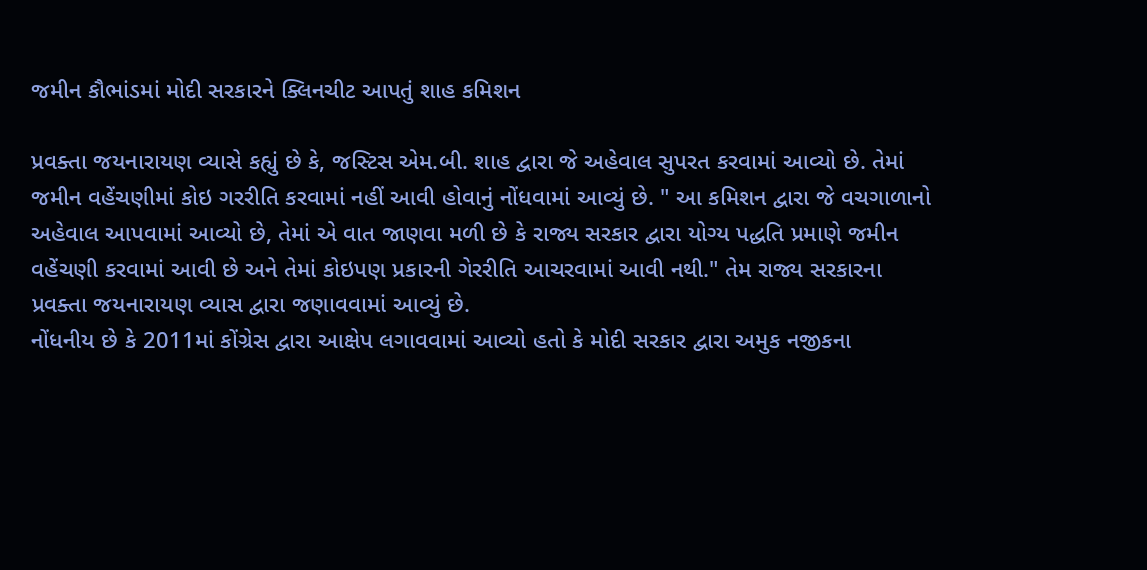જમીન કૌભાંડમાં મોદી સરકારને ક્લિનચીટ આપતું શાહ કમિશન

પ્રવક્તા જયનારાયણ વ્યાસે કહ્યું છે કે, જસ્ટિસ એમ.બી. શાહ દ્વારા જે અહેવાલ સુપરત કરવામાં આવ્યો છે. તેમાં જમીન વહેંચણીમાં કોઇ ગરરીતિ કરવામાં નહીં આવી હોવાનું નોંધવામાં આવ્યું છે. " આ કમિશન દ્વારા જે વચગાળાનો અહેવાલ આપવામાં આવ્યો છે, તેમાં એ વાત જાણવા મળી છે કે રાજ્ય સરકાર દ્વારા યોગ્ય પદ્ધતિ પ્રમાણે જમીન વહેંચણી કરવામાં આવી છે અને તેમાં કોઇપણ પ્રકારની ગેરરીતિ આચરવામાં આવી નથી." તેમ રાજ્ય સરકારના પ્રવક્તા જયનારાયણ વ્યાસ દ્વારા જણાવવામાં આવ્યું છે.
નોંધનીય છે કે 2011માં કોંગ્રેસ દ્વારા આક્ષેપ લગાવવામાં આવ્યો હતો કે મોદી સરકાર દ્વારા અમુક નજીકના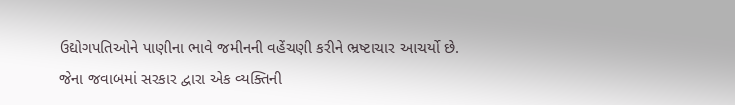ઉદ્યોગપતિઓને પાણીના ભાવે જમીનની વહેંચણી કરીને ભ્રષ્ટાચાર આચર્યો છે. જેના જવાબમાં સરકાર દ્વારા એક વ્યક્તિની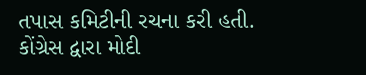તપાસ કમિટીની રચના કરી હતી.
કોંગ્રેસ દ્વારા મોદી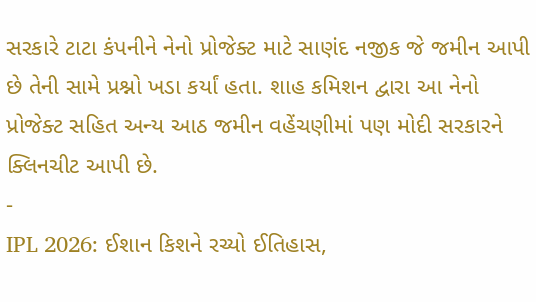સરકારે ટાટા કંપનીને નેનો પ્રોજેક્ટ માટે સાણંદ નજીક જે જમીન આપી છે તેની સામે પ્રશ્નો ખડા કર્યાં હતા. શાહ કમિશન દ્વારા આ નેનો પ્રોજેક્ટ સહિત અન્ય આઠ જમીન વહેંચણીમાં પણ મોદી સરકારને ક્લિનચીટ આપી છે.
-
IPL 2026: ઈશાન કિશને રચ્યો ઈતિહાસ,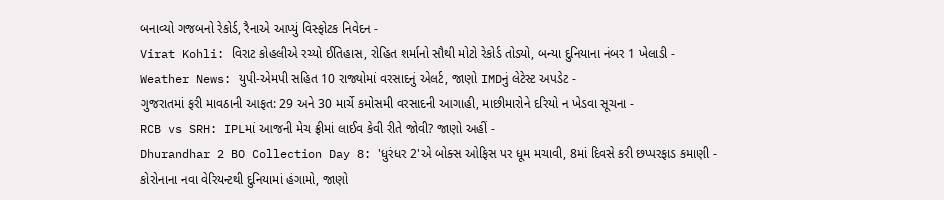બનાવ્યો ગજબનો રેકોર્ડ, રૈનાએ આપ્યું વિસ્ફોટક નિવેદન -
Virat Kohli: વિરાટ કોહલીએ રચ્યો ઈતિહાસ, રોહિત શર્માનો સૌથી મોટો રેકોર્ડ તોડ્યો, બન્યા દુનિયાના નંબર 1 ખેલાડી -
Weather News: યુપી-એમપી સહિત 10 રાજ્યોમાં વરસાદનું એલર્ટ, જાણો IMDનું લેટેસ્ટ અપડેટ -
ગુજરાતમાં ફરી માવઠાની આફત: 29 અને 30 માર્ચે કમોસમી વરસાદની આગાહી, માછીમારોને દરિયો ન ખેડવા સૂચના -
RCB vs SRH: IPLમાં આજની મેચ ફ્રીમાં લાઈવ કેવી રીતે જોવી? જાણો અહીં -
Dhurandhar 2 BO Collection Day 8: 'ધુરંધર 2'એ બોક્સ ઓફિસ પર ધૂમ મચાવી, 8માં દિવસે કરી છપ્પરફાડ કમાણી -
કોરોનાના નવા વેરિયન્ટથી દુનિયામાં હંગામો, જાણો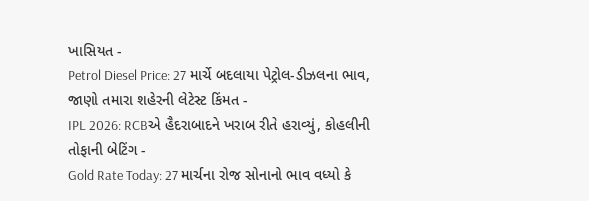ખાસિયત -
Petrol Diesel Price: 27 માર્ચે બદલાયા પેટ્રોલ-ડીઝલના ભાવ, જાણો તમારા શહેરની લેટેસ્ટ કિંમત -
IPL 2026: RCBએ હૈદરાબાદને ખરાબ રીતે હરાવ્યું, કોહલીની તોફાની બેટિંગ -
Gold Rate Today: 27 માર્ચના રોજ સોનાનો ભાવ વધ્યો કે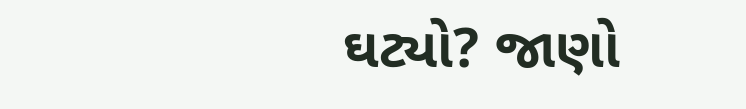ઘટ્યો? જાણો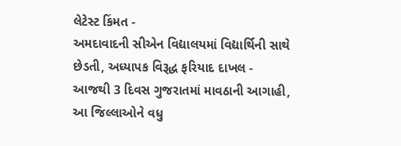લેટેસ્ટ કિંમત -
અમદાવાદની સીએન વિદ્યાલયમાં વિદ્યાર્થિની સાથે છેડતી, અધ્યાપક વિરૂદ્ધ ફરિયાદ દાખલ -
આજથી 3 દિવસ ગુજરાતમાં માવઠાની આગાહી, આ જિલ્લાઓને વધુ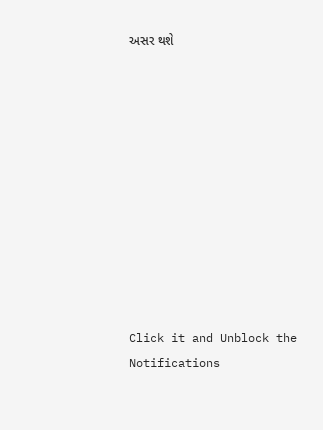અસર થશે











Click it and Unblock the Notifications